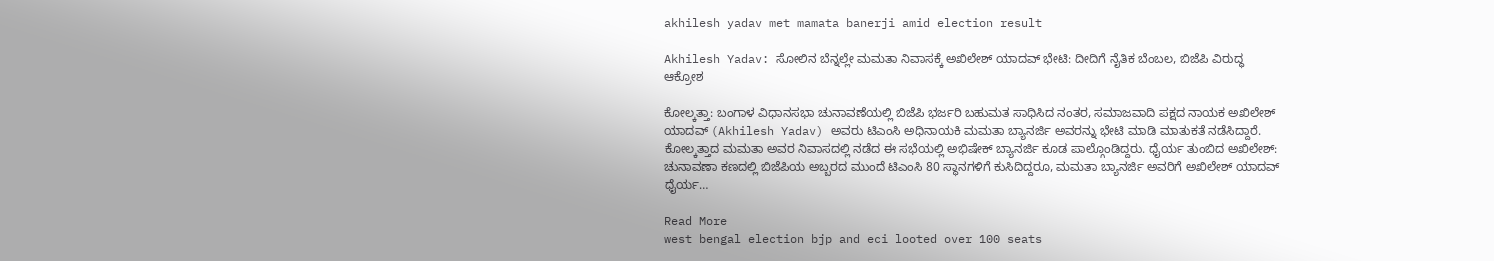akhilesh yadav met mamata banerji amid election result

Akhilesh Yadav: ಸೋಲಿನ ಬೆನ್ನಲ್ಲೇ ಮಮತಾ ನಿವಾಸಕ್ಕೆ ಅಖಿಲೇಶ್ ಯಾದವ್ ಭೇಟಿ: ದೀದಿಗೆ ನೈತಿಕ ಬೆಂಬಲ, ಬಿಜೆಪಿ ವಿರುದ್ಧ ಆಕ್ರೋಶ

ಕೋಲ್ಕತ್ತಾ: ಬಂಗಾಳ ವಿಧಾನಸಭಾ ಚುನಾವಣೆಯಲ್ಲಿ ಬಿಜೆಪಿ ಭರ್ಜರಿ ಬಹುಮತ ಸಾಧಿಸಿದ ನಂತರ, ಸಮಾಜವಾದಿ ಪಕ್ಷದ ನಾಯಕ ಅಖಿಲೇಶ್ ಯಾದವ್ (Akhilesh Yadav) ಅವರು ಟಿಎಂಸಿ ಅಧಿನಾಯಕಿ ಮಮತಾ ಬ್ಯಾನರ್ಜಿ ಅವರನ್ನು ಭೇಟಿ ಮಾಡಿ ಮಾತುಕತೆ ನಡೆಸಿದ್ದಾರೆ. ಕೋಲ್ಕತ್ತಾದ ಮಮತಾ ಅವರ ನಿವಾಸದಲ್ಲಿ ನಡೆದ ಈ ಸಭೆಯಲ್ಲಿ ಅಭಿಷೇಕ್ ಬ್ಯಾನರ್ಜಿ ಕೂಡ ಪಾಲ್ಗೊಂಡಿದ್ದರು. ಧೈರ್ಯ ತುಂಬಿದ ಅಖಿಲೇಶ್: ಚುನಾವಣಾ ಕಣದಲ್ಲಿ ಬಿಜೆಪಿಯ ಅಬ್ಬರದ ಮುಂದೆ ಟಿಎಂಸಿ 80 ಸ್ಥಾನಗಳಿಗೆ ಕುಸಿದಿದ್ದರೂ, ಮಮತಾ ಬ್ಯಾನರ್ಜಿ ಅವರಿಗೆ ಅಖಿಲೇಶ್ ಯಾದವ್ ಧೈರ್ಯ…

Read More
west bengal election bjp and eci looted over 100 seats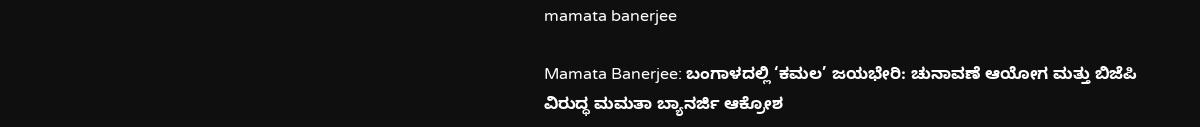mamata banerjee

Mamata Banerjee: ಬಂಗಾಳದಲ್ಲಿ ‘ಕಮಲ’ ಜಯಭೇರಿ: ಚುನಾವಣೆ ಆಯೋಗ ಮತ್ತು ಬಿಜೆಪಿ ವಿರುದ್ಧ ಮಮತಾ ಬ್ಯಾನರ್ಜಿ ಆಕ್ರೋಶ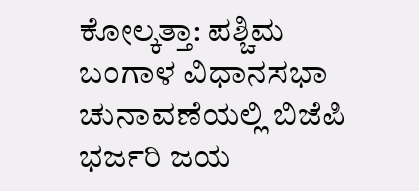ಕೋಲ್ಕತ್ತಾ: ಪಶ್ಚಿಮ ಬಂಗಾಳ ವಿಧಾನಸಭಾ ಚುನಾವಣೆಯಲ್ಲಿ ಬಿಜೆಪಿ ಭರ್ಜರಿ ಜಯ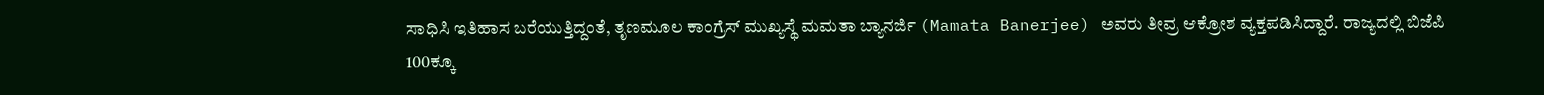ಸಾಧಿಸಿ ಇತಿಹಾಸ ಬರೆಯುತ್ತಿದ್ದಂತೆ, ತೃಣಮೂಲ ಕಾಂಗ್ರೆಸ್ ಮುಖ್ಯಸ್ಥೆ ಮಮತಾ ಬ್ಯಾನರ್ಜಿ (Mamata Banerjee) ಅವರು ತೀವ್ರ ಆಕ್ರೋಶ ವ್ಯಕ್ತಪಡಿಸಿದ್ದಾರೆ. ರಾಜ್ಯದಲ್ಲಿ ಬಿಜೆಪಿ 100ಕ್ಕೂ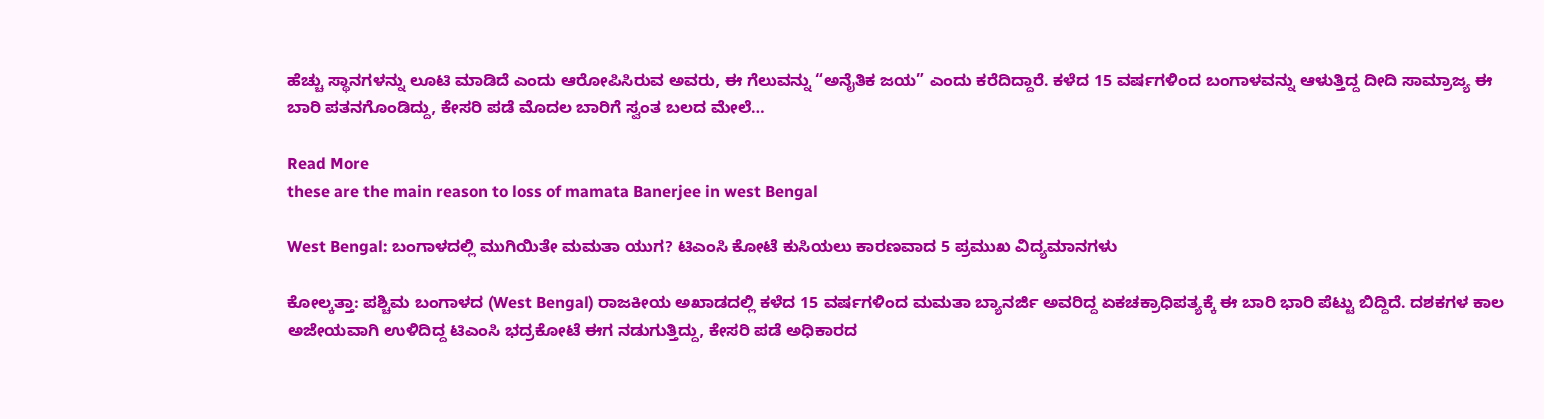ಹೆಚ್ಚು ಸ್ಥಾನಗಳನ್ನು ಲೂಟಿ ಮಾಡಿದೆ ಎಂದು ಆರೋಪಿಸಿರುವ ಅವರು, ಈ ಗೆಲುವನ್ನು “ಅನೈತಿಕ ಜಯ” ಎಂದು ಕರೆದಿದ್ದಾರೆ. ಕಳೆದ 15 ವರ್ಷಗಳಿಂದ ಬಂಗಾಳವನ್ನು ಆಳುತ್ತಿದ್ದ ದೀದಿ ಸಾಮ್ರಾಜ್ಯ ಈ ಬಾರಿ ಪತನಗೊಂಡಿದ್ದು, ಕೇಸರಿ ಪಡೆ ಮೊದಲ ಬಾರಿಗೆ ಸ್ವಂತ ಬಲದ ಮೇಲೆ…

Read More
these are the main reason to loss of mamata Banerjee in west Bengal

West Bengal: ಬಂಗಾಳದಲ್ಲಿ ಮುಗಿಯಿತೇ ಮಮತಾ ಯುಗ? ಟಿಎಂಸಿ ಕೋಟೆ ಕುಸಿಯಲು ಕಾರಣವಾದ 5 ಪ್ರಮುಖ ವಿದ್ಯಮಾನಗಳು

ಕೋಲ್ಕತ್ತಾ: ಪಶ್ಚಿಮ ಬಂಗಾಳದ (West Bengal) ರಾಜಕೀಯ ಅಖಾಡದಲ್ಲಿ ಕಳೆದ 15 ವರ್ಷಗಳಿಂದ ಮಮತಾ ಬ್ಯಾನರ್ಜಿ ಅವರಿದ್ದ ಏಕಚಕ್ರಾಧಿಪತ್ಯಕ್ಕೆ ಈ ಬಾರಿ ಭಾರಿ ಪೆಟ್ಟು ಬಿದ್ದಿದೆ. ದಶಕಗಳ ಕಾಲ ಅಜೇಯವಾಗಿ ಉಳಿದಿದ್ದ ಟಿಎಂಸಿ ಭದ್ರಕೋಟೆ ಈಗ ನಡುಗುತ್ತಿದ್ದು, ಕೇಸರಿ ಪಡೆ ಅಧಿಕಾರದ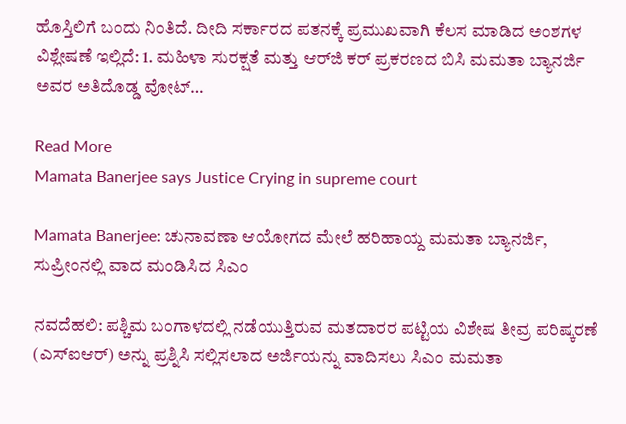ಹೊಸ್ತಿಲಿಗೆ ಬಂದು ನಿಂತಿದೆ. ದೀದಿ ಸರ್ಕಾರದ ಪತನಕ್ಕೆ ಪ್ರಮುಖವಾಗಿ ಕೆಲಸ ಮಾಡಿದ ಅಂಶಗಳ ವಿಶ್ಲೇಷಣೆ ಇಲ್ಲಿದೆ: 1. ಮಹಿಳಾ ಸುರಕ್ಷತೆ ಮತ್ತು ಆರ್‌ಜಿ ಕರ್ ಪ್ರಕರಣದ ಬಿಸಿ ಮಮತಾ ಬ್ಯಾನರ್ಜಿ ಅವರ ಅತಿದೊಡ್ಡ ವೋಟ್…

Read More
Mamata Banerjee says Justice Crying in supreme court

Mamata Banerjee: ಚುನಾವಣಾ ಆಯೋಗದ ಮೇಲೆ ಹರಿಹಾಯ್ದ ಮಮತಾ ಬ್ಯಾನರ್ಜಿ, ಸುಪ್ರೀಂನಲ್ಲಿ ವಾದ ಮಂಡಿಸಿದ ಸಿಎಂ

ನವದೆಹಲಿ: ಪಶ್ಚಿಮ ಬಂಗಾಳದಲ್ಲಿ ನಡೆಯುತ್ತಿರುವ ಮತದಾರರ ಪಟ್ಟಿಯ ವಿಶೇಷ ತೀವ್ರ ಪರಿಷ್ಕರಣೆ (ಎಸ್‌ಐಆರ್) ಅನ್ನು ಪ್ರಶ್ನಿಸಿ ಸಲ್ಲಿಸಲಾದ ಅರ್ಜಿಯನ್ನು ವಾದಿಸಲು ಸಿಎಂ ಮಮತಾ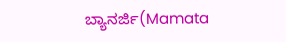ಬ್ಯಾನರ್ಜಿ(Mamata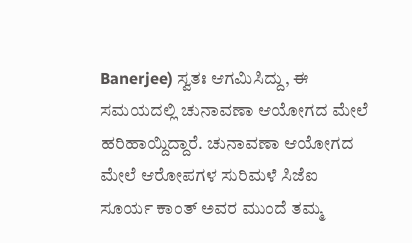Banerjee) ಸ್ವತಃ ಆಗಮಿಸಿದ್ದು, ಈ ಸಮಯದಲ್ಲಿ ಚುನಾವಣಾ ಆಯೋಗದ ಮೇಲೆ ಹರಿಹಾಯ್ದಿದ್ದಾರೆ. ಚುನಾವಣಾ ಆಯೋಗದ ಮೇಲೆ ಆರೋಪಗಳ ಸುರಿಮಳೆ ಸಿಜೆಐ ಸೂರ್ಯ ಕಾಂತ್ ಅವರ ಮುಂದೆ ತಮ್ಮ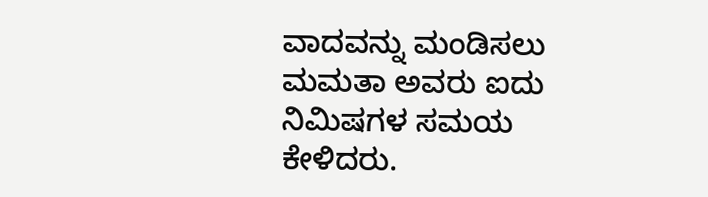ವಾದವನ್ನು ಮಂಡಿಸಲು ಮಮತಾ ಅವರು ಐದು ನಿಮಿಷಗಳ ಸಮಯ ಕೇಳಿದರು.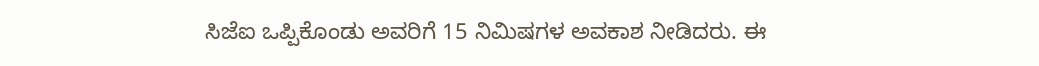ಸಿಜೆಐ ಒಪ್ಪಿಕೊಂಡು ಅವರಿಗೆ 15 ನಿಮಿಷಗಳ ಅವಕಾಶ ನೀಡಿದರು. ಈ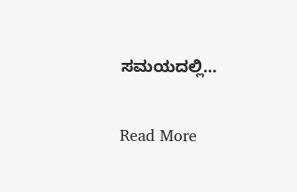ಸಮಯದಲ್ಲಿ…

Read More